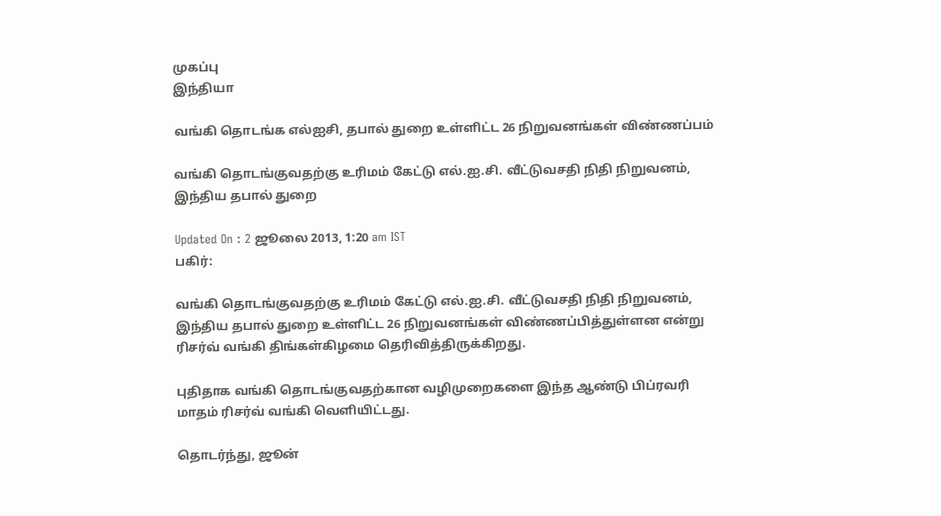முகப்பு
இந்தியா

வங்கி தொடங்க எல்ஐசி, தபால் துறை உள்ளிட்ட 26 நிறுவனங்கள் விண்ணப்பம்

வங்கி தொடங்குவதற்கு உரிமம் கேட்டு எல்.ஐ.சி. வீட்டுவசதி நிதி நிறுவனம், இந்திய தபால் துறை

Updated On : 2 ஜூலை 2013, 1:20 am IST
பகிர்:

வங்கி தொடங்குவதற்கு உரிமம் கேட்டு எல்.ஐ.சி. வீட்டுவசதி நிதி நிறுவனம், இந்திய தபால் துறை உள்ளிட்ட 26 நிறுவனங்கள் விண்ணப்பித்துள்ளன என்று ரிசர்வ் வங்கி திங்கள்கிழமை தெரிவித்திருக்கிறது.

புதிதாக வங்கி தொடங்குவதற்கான வழிமுறைகளை இந்த ஆண்டு பிப்ரவரி மாதம் ரிசர்வ் வங்கி வெளியிட்டது.

தொடர்ந்து, ஜூன்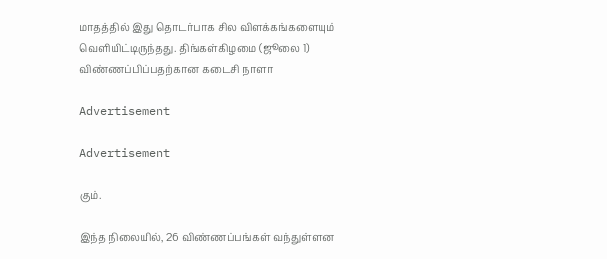மாதத்தில் இது தொடர்பாக சில விளக்கங்களையும் வெளியிட்டிருந்தது. திங்கள்கிழமை (ஜூலை 1) விண்ணப்பிப்பதற்கான கடைசி நாளா

Advertisement

Advertisement

கும்.

இந்த நிலையில், 26 விண்ணப்பங்கள் வந்துள்ளன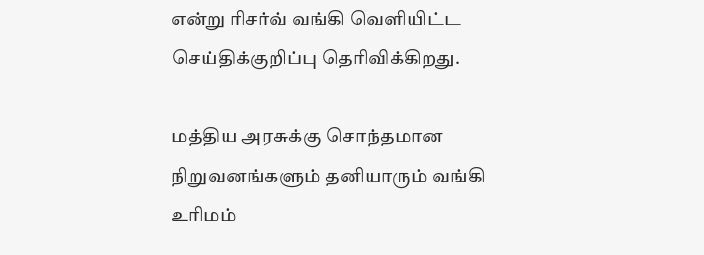என்று ரிசர்வ் வங்கி வெளியிட்ட செய்திக்குறிப்பு தெரிவிக்கிறது.

மத்திய அரசுக்கு சொந்தமான நிறுவனங்களும் தனியாரும் வங்கி உரிமம்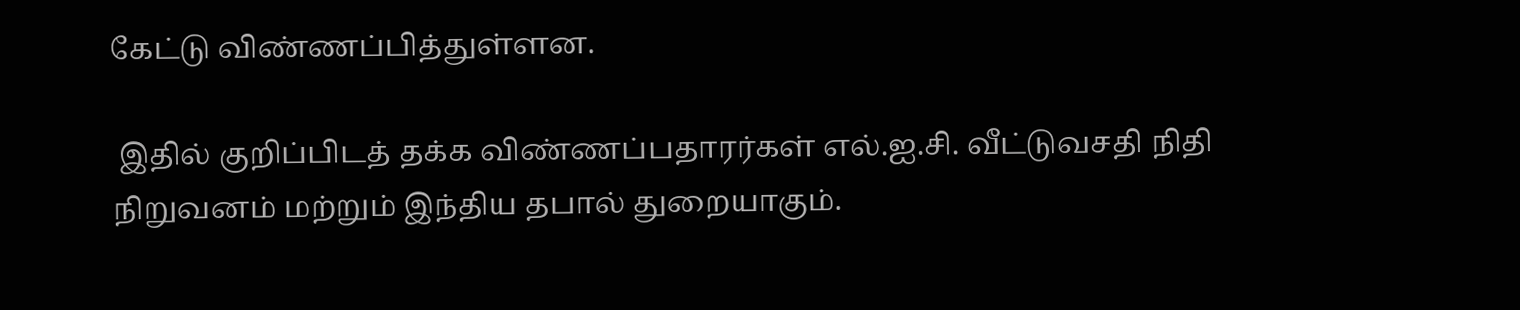கேட்டு விண்ணப்பித்துள்ளன.

 இதில் குறிப்பிடத் தக்க விண்ணப்பதாரர்கள் எல்.ஐ.சி. வீட்டுவசதி நிதி நிறுவனம் மற்றும் இந்திய தபால் துறையாகும்.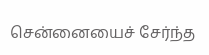சென்னையைச் சேர்ந்த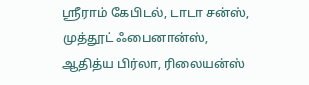ஸ்ரீராம் கேபிடல், டாடா சன்ஸ், முத்தூட் ஃபைனான்ஸ், ஆதித்ய பிர்லா, ரிலையன்ஸ்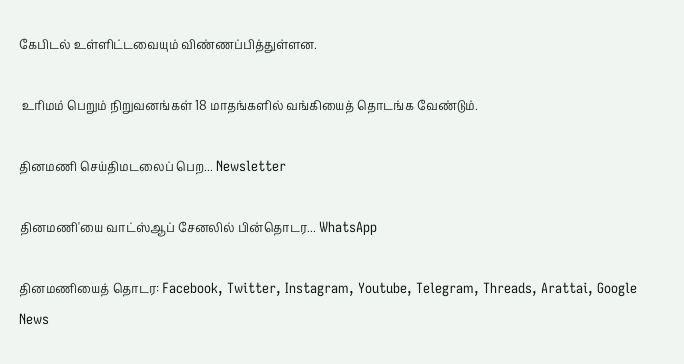கேபிடல் உள்ளிட்டவையும் விண்ணப்பித்துள்ளன.

 உரிமம் பெறும் நிறுவனங்கள் 18 மாதங்களில் வங்கியைத் தொடங்க வேண்டும்.

தினமணி செய்திமடலைப் பெற... Newsletter

தினமணி'யை வாட்ஸ்ஆப் சேனலில் பின்தொடர... WhatsApp

தினமணியைத் தொடர: Facebook, Twitter, Instagram, Youtube, Telegram, Threads, Arattai, Google News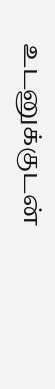உடனுக்குடன்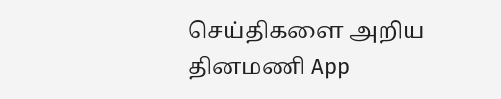செய்திகளை அறிய தினமணி App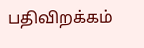பதிவிறக்கம்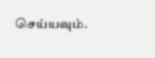செய்யவும்.